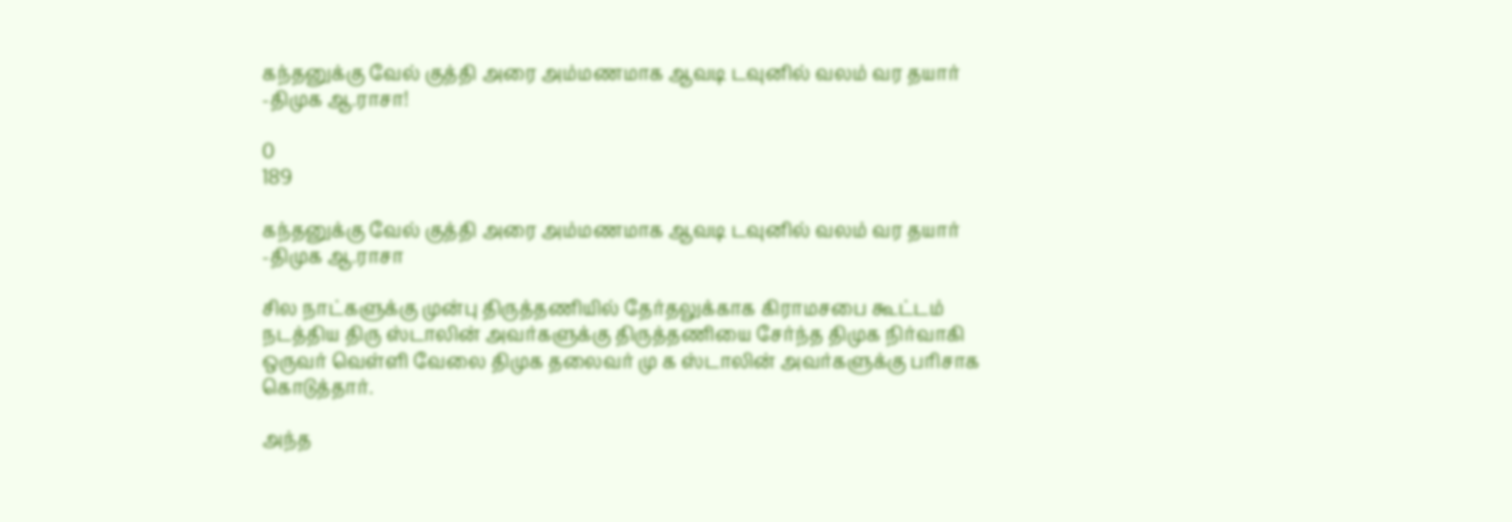கந்தனுக்கு வேல் குத்தி அரை அம்மணமாக ஆவடி டவுனில் வலம் வர தயார் -திமுக ஆ.ராசா!

0
189

கந்தனுக்கு வேல் குத்தி அரை அம்மணமாக ஆவடி டவுனில் வலம் வர தயார் -திமுக ஆ.ராசா

சில நாட்களுக்கு முன்பு திருத்தணியில் தேர்தலுக்காக கிராமசபை கூட்டம் நடத்திய திரு ஸ்டாலின் அவர்களுக்கு திருத்தணியை சேர்ந்த திமுக நிர்வாகி ஒருவர் வெள்ளி வேலை திமுக தலைவர் மு க ஸ்டாலின் அவர்களுக்கு பரிசாக கொடுத்தார்.

அந்த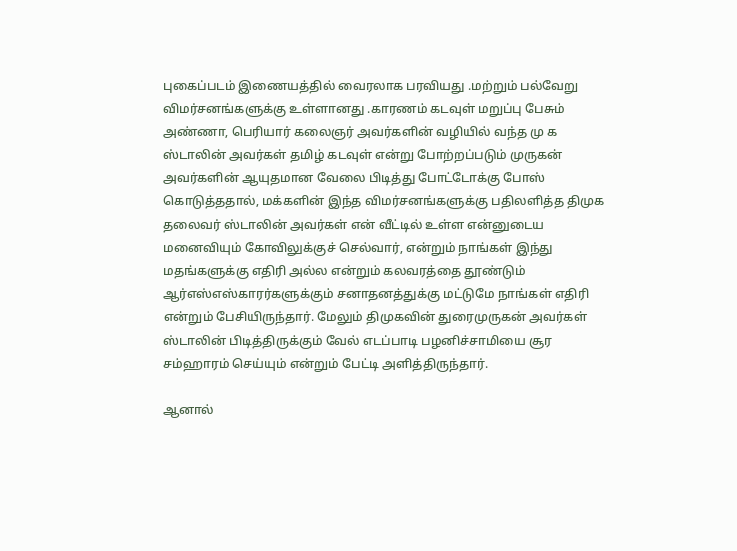புகைப்படம் இணையத்தில் வைரலாக பரவியது .மற்றும் பல்வேறு விமர்சனங்களுக்கு உள்ளானது .காரணம் கடவுள் மறுப்பு பேசும் அண்ணா, பெரியார் கலைஞர் அவர்களின் வழியில் வந்த மு க ஸ்டாலின் அவர்கள் தமிழ் கடவுள் என்று போற்றப்படும் முருகன் அவர்களின் ஆயுதமான வேலை பிடித்து போட்டோக்கு போஸ் கொடுத்ததால், மக்களின் இந்த விமர்சனங்களுக்கு பதிலளித்த திமுக தலைவர் ஸ்டாலின் அவர்கள் என் வீட்டில் உள்ள என்னுடைய மனைவியும் கோவிலுக்குச் செல்வார், என்றும் நாங்கள் இந்து மதங்களுக்கு எதிரி அல்ல என்றும் கலவரத்தை தூண்டும் ஆர்எஸ்எஸ்காரர்களுக்கும் சனாதனத்துக்கு மட்டுமே நாங்கள் எதிரி என்றும் பேசியிருந்தார். மேலும் திமுகவின் துரைமுருகன் அவர்கள் ஸ்டாலின் பிடித்திருக்கும் வேல் எடப்பாடி பழனிச்சாமியை சூர சம்ஹாரம் செய்யும் என்றும் பேட்டி அளித்திருந்தார்.

ஆனால்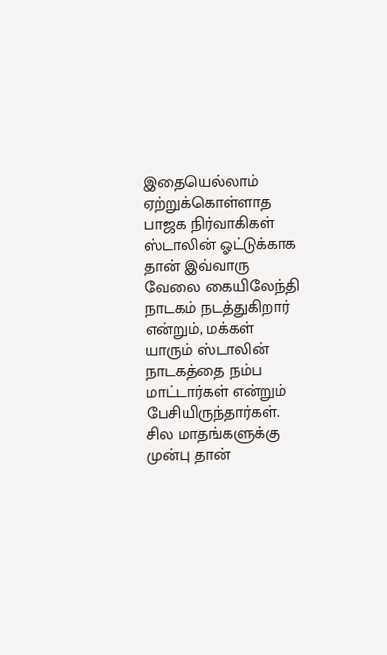இதையெல்லாம் ஏற்றுக்கொள்ளாத பாஜக நிர்வாகிகள் ஸ்டாலின் ஓட்டுக்காக தான் இவ்வாரு வேலை கையிலேந்தி நாடகம் நடத்துகிறார் என்றும், மக்கள் யாரும் ஸ்டாலின் நாடகத்தை நம்ப மாட்டார்கள் என்றும் பேசியிருந்தார்கள். சில மாதங்களுக்கு முன்பு தான்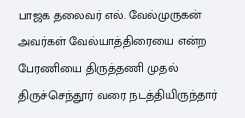பாஜக தலைவர் எல். வேல்முருகன் அவர்கள் வேல்யாத்திரையை என்ற பேரணியை திருத்தணி முதல் திருச்செந்தூர் வரை நடத்தியிருந்தார்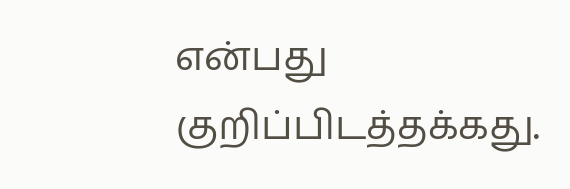என்பது குறிப்பிடத்தக்கது.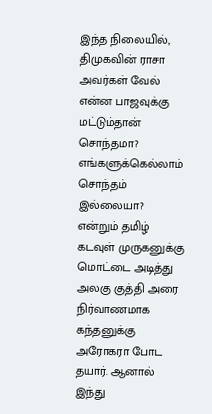இந்த நிலையில், திமுகவின் ராசா அவர்கள் வேல் என்ன பாஜவுக்கு மட்டும்தான் சொந்தமா? எங்களுக்கெல்லாம் சொந்தம் இல்லையா? என்றும் தமிழ் கடவுள் முருகனுக்கு மொட்டை அடித்து அலகு குத்தி அரை நிர்வாணமாக கந்தனுக்கு அரோகரா போட தயார். ஆனால் இந்து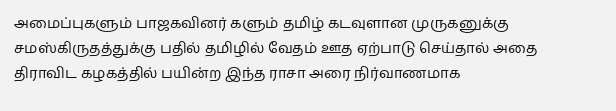அமைப்புகளும் பாஜகவினர் களும் தமிழ் கடவுளான முருகனுக்கு சமஸ்கிருதத்துக்கு பதில் தமிழில் வேதம் ஊத ஏற்பாடு செய்தால் அதை திராவிட கழகத்தில் பயின்ற இந்த ராசா அரை நிர்வாணமாக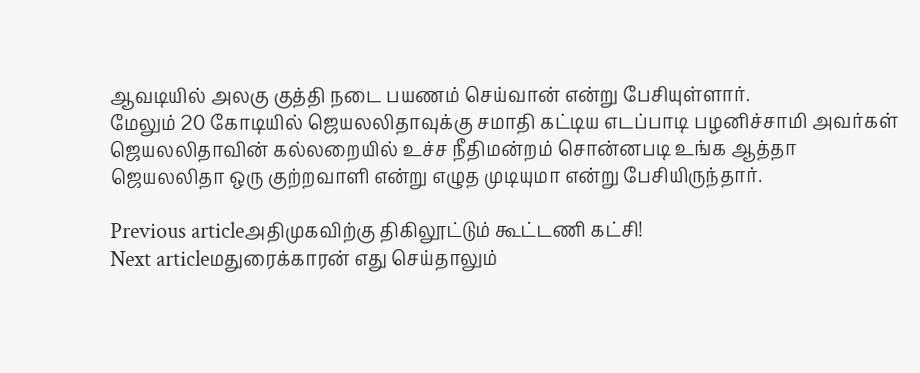ஆவடியில் அலகு குத்தி நடை பயணம் செய்வான் என்று பேசியுள்ளார்.
மேலும் 20 கோடியில் ஜெயலலிதாவுக்கு சமாதி கட்டிய எடப்பாடி பழனிச்சாமி அவர்கள் ஜெயலலிதாவின் கல்லறையில் உச்ச நீதிமன்றம் சொன்னபடி உங்க ஆத்தா ஜெயலலிதா ஒரு குற்றவாளி என்று எழுத முடியுமா என்று பேசியிருந்தார்.

Previous articleஅதிமுகவிற்கு திகிலூட்டும் கூட்டணி கட்சி!
Next articleமதுரைக்காரன் எது செய்தாலும்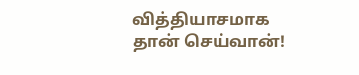வித்தியாசமாக தான் செய்வான்!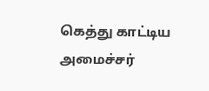கெத்து காட்டிய அமைச்சர்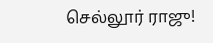செல்லூர் ராஜு!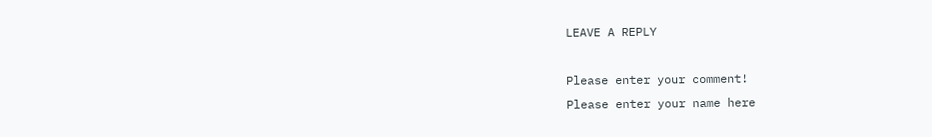LEAVE A REPLY

Please enter your comment!
Please enter your name here